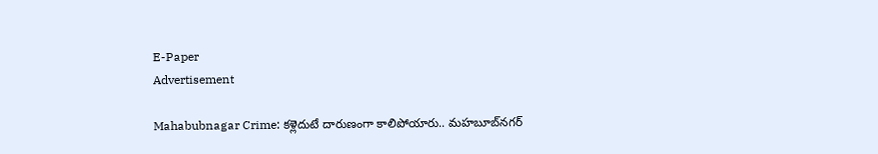E-Paper
Advertisement

Mahabubnagar Crime: కళ్లెదుటే దారుణంగా కాలిపోయారు.. మహబూబ్‌నగర్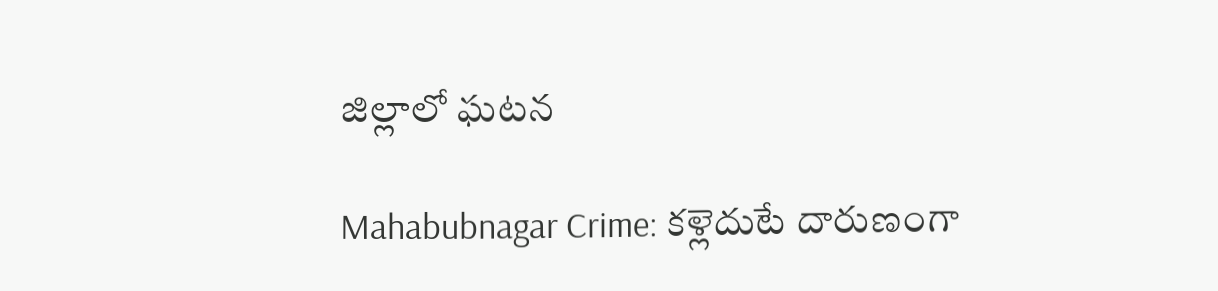జిల్లాలో ఘటన

Mahabubnagar Crime: కళ్లెదుటే దారుణంగా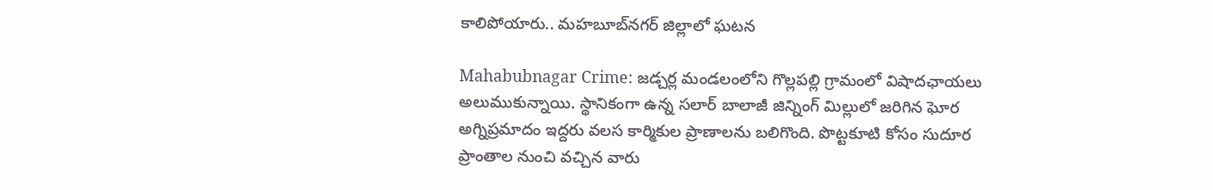కాలిపోయారు.. మహబూబ్‌నగర్ జిల్లాలో ఘటన

Mahabubnagar Crime: జడ్చర్ల మండలంలోని గొల్లపల్లి గ్రామంలో విషాదఛాయలు అలుముకున్నాయి. స్థానికంగా ఉన్న సలార్ బాలాజీ జిన్నింగ్ మిల్లులో జరిగిన ఘోర అగ్నిప్రమాదం ఇద్దరు వలస కార్మికుల ప్రాణాలను బలిగొంది. పొట్టకూటి కోసం సుదూర ప్రాంతాల నుంచి వచ్చిన వారు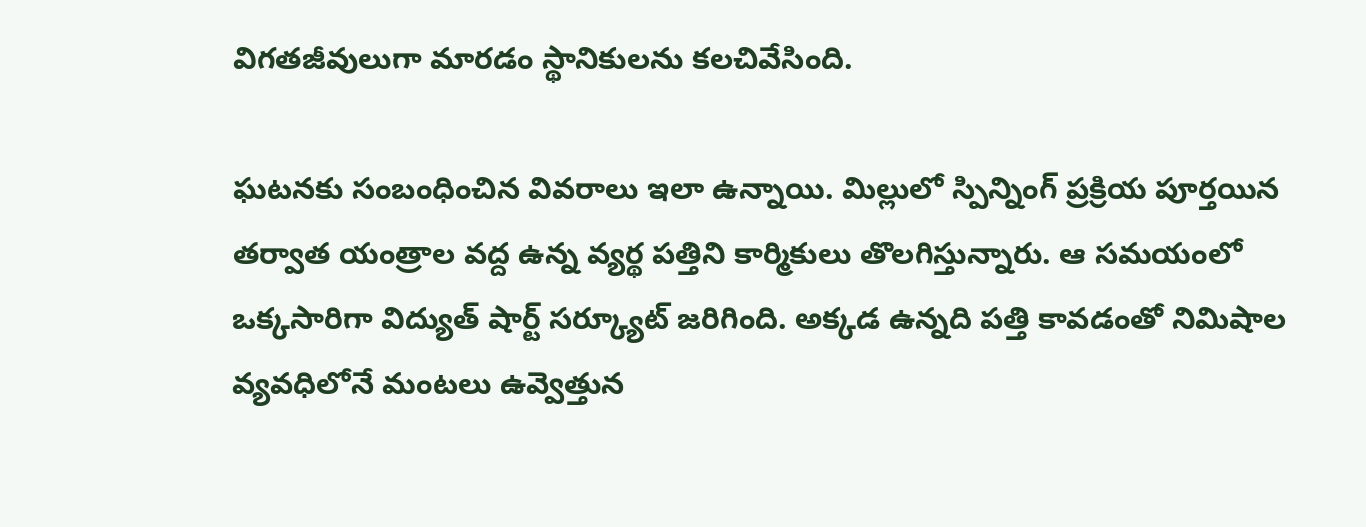విగతజీవులుగా మారడం స్థానికులను కలచివేసింది.

ఘటనకు సంబంధించిన వివరాలు ఇలా ఉన్నాయి. మిల్లులో స్పిన్నింగ్ ప్రక్రియ పూర్తయిన తర్వాత యంత్రాల వద్ద ఉన్న వ్యర్థ పత్తిని కార్మికులు తొలగిస్తున్నారు. ఆ సమయంలో ఒక్కసారిగా విద్యుత్ షార్ట్ సర్క్యూట్ జరిగింది. అక్కడ ఉన్నది పత్తి కావడంతో నిమిషాల వ్యవధిలోనే మంటలు ఉవ్వెత్తున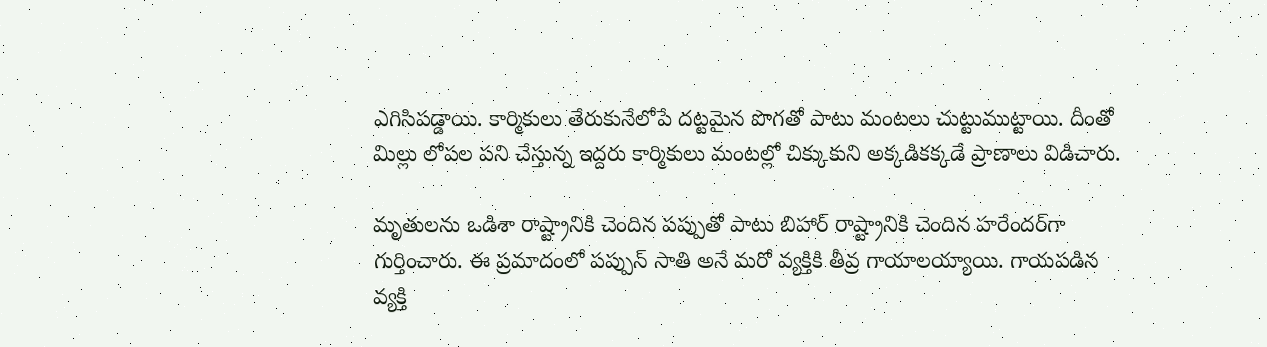ఎగిసిపడ్డాయి. కార్మికులు తేరుకునేలోపే దట్టమైన పొగతో పాటు మంటలు చుట్టుముట్టాయి. దీంతో మిల్లు లోపల పని చేస్తున్న ఇద్దరు కార్మికులు మంటల్లో చిక్కుకుని అక్కడికక్కడే ప్రాణాలు విడిచారు.

మృతులను ఒడిశా రాష్ట్రానికి చెందిన పప్పుతో పాటు బిహార్ రాష్ట్రానికి చెందిన హరేందర్‌గా గుర్తించారు. ఈ ప్రమాదంలో పప్పున్ సాతి అనే మరో వ్యక్తికి తీవ్ర గాయాలయ్యాయి. గాయపడిన వ్యక్తి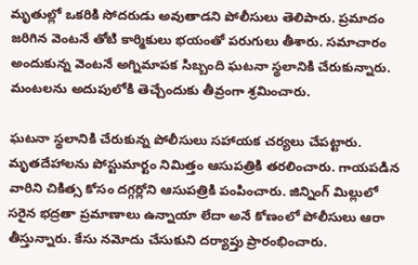మృతుల్లో ఒకరికి సోదరుడు అవుతాడని పోలీసులు తెలిపారు. ప్రమాదం జరిగిన వెంటనే తోటి కార్మికులు భయంతో పరుగులు తీశారు. సమాచారం అందుకున్న వెంటనే అగ్నిమాపక సిబ్బంది ఘటనా స్థలానికి చేరుకున్నారు. మంటలను అదుపులోకి తెచ్చేందుకు తీవ్రంగా శ్రమించారు.

ఘటనా స్థలానికి చేరుకున్న పోలీసులు సహాయక చర్యలు చేపట్టారు. మృతదేహాలను పోస్టుమార్టం నిమిత్తం ఆసుపత్రికి తరలించారు. గాయపడిన వారిని చికిత్స కోసం దగ్గర్లోని ఆసుపత్రికి పంపించారు. జిన్నింగ్ మిల్లులో సరైన భద్రతా ప్రమాణాలు ఉన్నాయా లేదా అనే కోణంలో పోలీసులు ఆరా తీస్తున్నారు. కేసు నమోదు చేసుకుని దర్యాప్తు ప్రారంభించారు.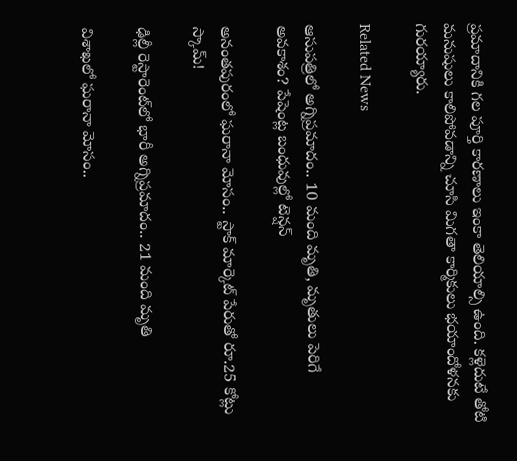ప్రమాదానికి గల పూర్తి కారణాలు ఇంకా తెలియాల్సి ఉంది. కళ్లెదుటే తోటి మనుషులు కాలిపోవడాన్ని చూసి మిగతా కార్మికులు భయాందోళనకు గురయ్యారు.

Related News

ఆసుపత్రిలో అగ్నిప్రమాదం.. 10 మంది మృతి, మృతులు పెరిగే అవకాశం? పేషెంట్ల బంధువుల్లో టెన్షన్

అనంతపురంలో ఘరానా మోసం.. స్టాక్ మార్కెట్ పేరుతో రూ.25 కోట్లు స్కామ్!

ఢిల్లీ రెస్టారెంట్‌లో భారీ అగ్నిప్రమాదం.. 21 మంది మృతి

విశాఖలో ఘరానా మోసం..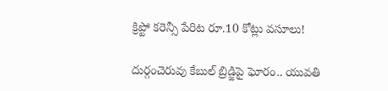క్రిప్టో కరెన్సీ పేరిట రూ.10 కోట్లు వసూలు!

దుర్గంచెరువు కేబుల్ బ్రిడ్జిపై ఘోరం.. యువతి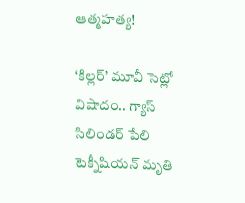ఆత్మహత్య!

‘కిల్లర్’ మూవీ సెట్లో విషాదం.. గ్యాస్ సిలిండర్ పేలి టెక్నీషియన్ మృతి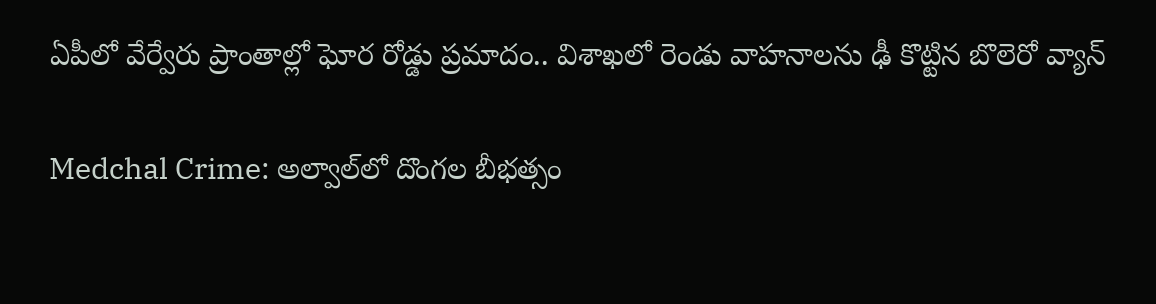ఏపీలో వేర్వేరు ప్రాంతాల్లో ఘోర రోడ్డు ప్రమాదం.. విశాఖలో రెండు వాహనాలను ఢీ కొట్టిన బొలెరో వ్యాన్

Medchal Crime: అల్వాల్‌లో దొంగల బీభత్సం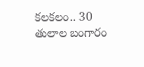కలకలం.. 30 తులాల బంగారం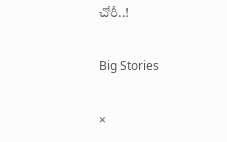చోరీ..!

Big Stories

×